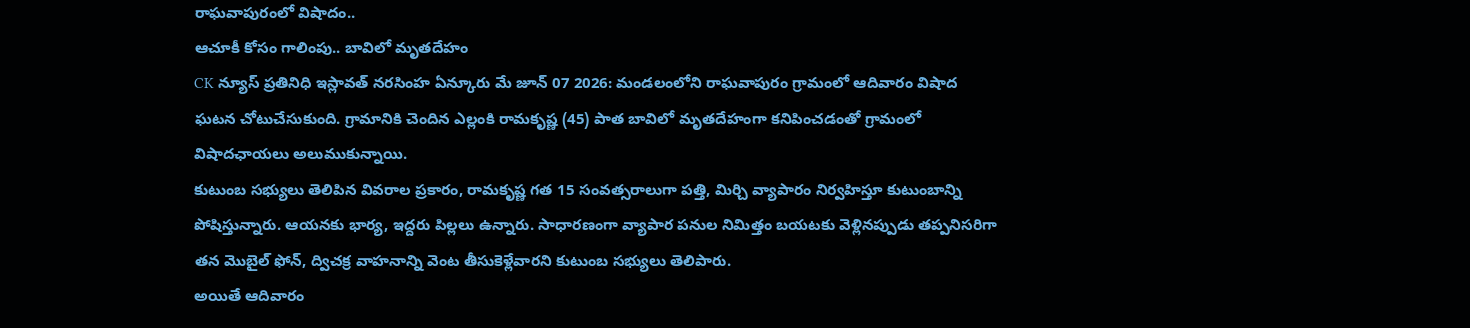రాఘవాపురంలో విషాదం..
ఆచూకీ కోసం గాలింపు.. బావిలో మృతదేహం
CK న్యూస్ ప్రతినిధి ఇస్లావత్ నరసింహ ఏన్కూరు మే జూన్ 07 2026: మండలంలోని రాఘవాపురం గ్రామంలో ఆదివారం విషాద ఘటన చోటుచేసుకుంది. గ్రామానికి చెందిన ఎల్లంకి రామకృష్ణ (45) పాత బావిలో మృతదేహంగా కనిపించడంతో గ్రామంలో విషాదఛాయలు అలుముకున్నాయి.
కుటుంబ సభ్యులు తెలిపిన వివరాల ప్రకారం, రామకృష్ణ గత 15 సంవత్సరాలుగా పత్తి, మిర్చి వ్యాపారం నిర్వహిస్తూ కుటుంబాన్ని పోషిస్తున్నారు. ఆయనకు భార్య, ఇద్దరు పిల్లలు ఉన్నారు. సాధారణంగా వ్యాపార పనుల నిమిత్తం బయటకు వెళ్లినప్పుడు తప్పనిసరిగా తన మొబైల్ ఫోన్, ద్విచక్ర వాహనాన్ని వెంట తీసుకెళ్లేవారని కుటుంబ సభ్యులు తెలిపారు.
అయితే ఆదివారం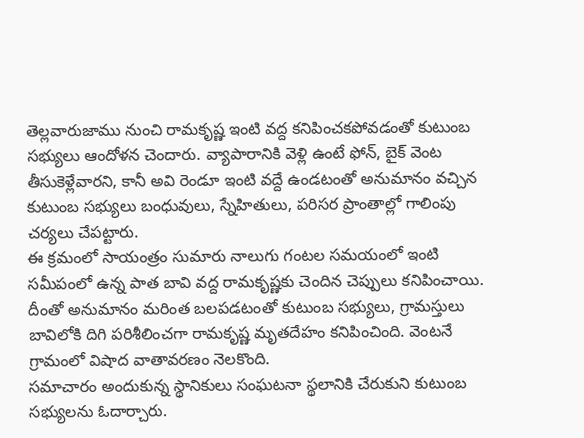తెల్లవారుజాము నుంచి రామకృష్ణ ఇంటి వద్ద కనిపించకపోవడంతో కుటుంబ సభ్యులు ఆందోళన చెందారు. వ్యాపారానికి వెళ్లి ఉంటే ఫోన్, బైక్ వెంట తీసుకెళ్లేవారని, కానీ అవి రెండూ ఇంటి వద్దే ఉండటంతో అనుమానం వచ్చిన కుటుంబ సభ్యులు బంధువులు, స్నేహితులు, పరిసర ప్రాంతాల్లో గాలింపు చర్యలు చేపట్టారు.
ఈ క్రమంలో సాయంత్రం సుమారు నాలుగు గంటల సమయంలో ఇంటి సమీపంలో ఉన్న పాత బావి వద్ద రామకృష్ణకు చెందిన చెప్పులు కనిపించాయి. దీంతో అనుమానం మరింత బలపడటంతో కుటుంబ సభ్యులు, గ్రామస్తులు బావిలోకి దిగి పరిశీలించగా రామకృష్ణ మృతదేహం కనిపించింది. వెంటనే గ్రామంలో విషాద వాతావరణం నెలకొంది.
సమాచారం అందుకున్న స్థానికులు సంఘటనా స్థలానికి చేరుకుని కుటుంబ సభ్యులను ఓదార్చారు.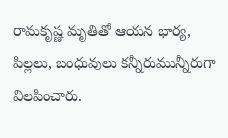రామకృష్ణ మృతితో ఆయన భార్య, పిల్లలు, బంధువులు కన్నీరుమున్నీరుగా విలపించారు.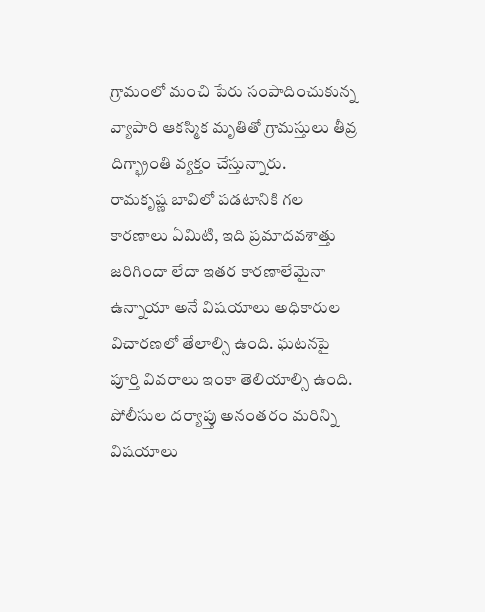గ్రామంలో మంచి పేరు సంపాదించుకున్న వ్యాపారి ఆకస్మిక మృతితో గ్రామస్తులు తీవ్ర దిగ్భ్రాంతి వ్యక్తం చేస్తున్నారు.
రామకృష్ణ బావిలో పడటానికి గల కారణాలు ఏమిటి, ఇది ప్రమాదవశాత్తు జరిగిందా లేదా ఇతర కారణాలేమైనా ఉన్నాయా అనే విషయాలు అధికారుల విచారణలో తేలాల్సి ఉంది. ఘటనపై పూర్తి వివరాలు ఇంకా తెలియాల్సి ఉంది. పోలీసుల దర్యాప్తు అనంతరం మరిన్ని విషయాలు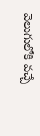వెలుగులోకి వచ్చే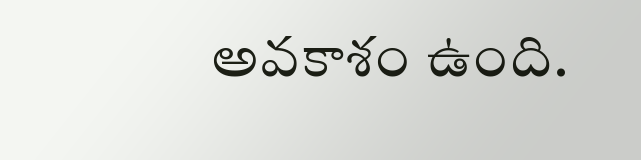అవకాశం ఉంది.